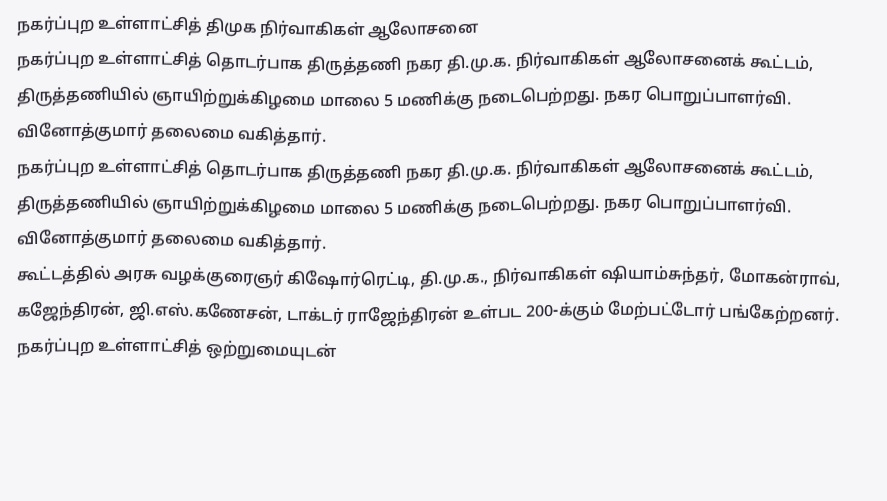நகர்ப்புற உள்ளாட்சித் திமுக நிர்வாகிகள் ஆலோசனை
நகர்ப்புற உள்ளாட்சித் தொடர்பாக திருத்தணி நகர தி.மு.க. நிர்வாகிகள் ஆலோசனைக் கூட்டம், திருத்தணியில் ஞாயிற்றுக்கிழமை மாலை 5 மணிக்கு நடைபெற்றது. நகர பொறுப்பாளர்வி. வினோத்குமார் தலைமை வகித்தார்.
நகர்ப்புற உள்ளாட்சித் தொடர்பாக திருத்தணி நகர தி.மு.க. நிர்வாகிகள் ஆலோசனைக் கூட்டம், திருத்தணியில் ஞாயிற்றுக்கிழமை மாலை 5 மணிக்கு நடைபெற்றது. நகர பொறுப்பாளர்வி. வினோத்குமார் தலைமை வகித்தார்.
கூட்டத்தில் அரசு வழக்குரைஞர் கிஷோர்ரெட்டி, தி.மு.க., நிர்வாகிகள் ஷியாம்சுந்தர், மோகன்ராவ், கஜேந்திரன், ஜி.எஸ்.கணேசன், டாக்டர் ராஜேந்திரன் உள்பட 200-க்கும் மேற்பட்டோர் பங்கேற்றனர்.
நகர்ப்புற உள்ளாட்சித் ஒற்றுமையுடன்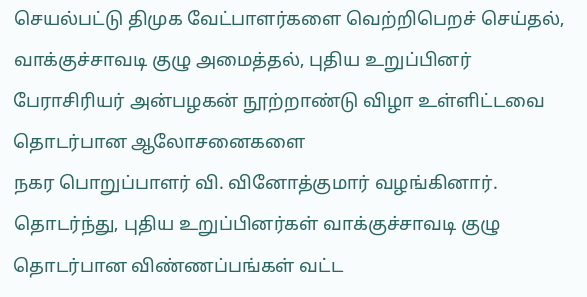செயல்பட்டு திமுக வேட்பாளர்களை வெற்றிபெறச் செய்தல், வாக்குச்சாவடி குழு அமைத்தல், புதிய உறுப்பினர் பேராசிரியர் அன்பழகன் நூற்றாண்டு விழா உள்ளிட்டவை தொடர்பான ஆலோசனைகளை
நகர பொறுப்பாளர் வி. வினோத்குமார் வழங்கினார். தொடர்ந்து, புதிய உறுப்பினர்கள் வாக்குச்சாவடி குழு தொடர்பான விண்ணப்பங்கள் வட்ட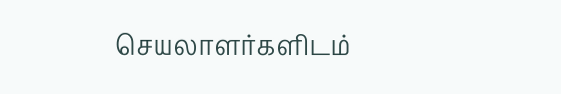செயலாளர்களிடம்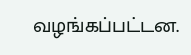வழங்கப்பட்டன.